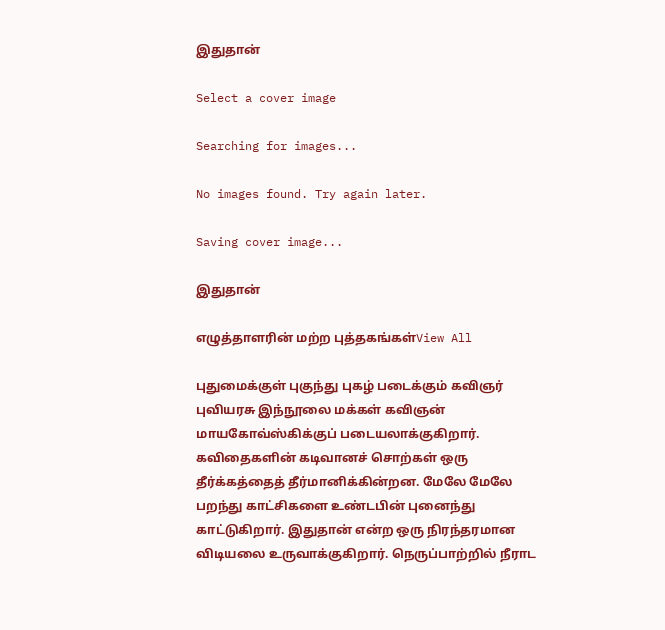இதுதான்

Select a cover image

Searching for images...

No images found. Try again later.

Saving cover image...

இதுதான்

எழுத்தாளரின் மற்ற புத்தகங்கள்View All

புதுமைக்குள் புகுந்து புகழ் படைக்கும் கவிஞர் புவியரசு இந்நூலை மக்கள் கவிஞன் மாயகோவ்ஸ்கிக்குப் படையலாக்குகிறார். கவிதைகளின் கடிவானச் சொற்கள் ஒரு தீர்க்கத்தைத் தீர்மானிக்கின்றன. மேலே மேலே பறந்து காட்சிகளை உண்டபின் புனைந்து காட்டுகிறார். இதுதான் என்ற ஒரு நிரந்தரமான விடியலை உருவாக்குகிறார். நெருப்பாற்றில் நீராட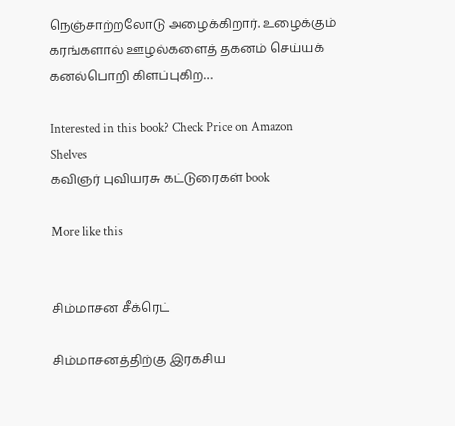நெஞ்சாற்றலோடு அழைக்கிறார். உழைக்கும் கரங்களால் ஊழல்களைத் தகனம் செய்யக் கனல்பொறி கிளப்புகிற…

Interested in this book? Check Price on Amazon
Shelves
கவிஞர் புவியரசு கட்டுரைகள் book

More like this


சிம்மாசன சீக்ரெட்

சிம்மாசனத்திற்கு இரகசிய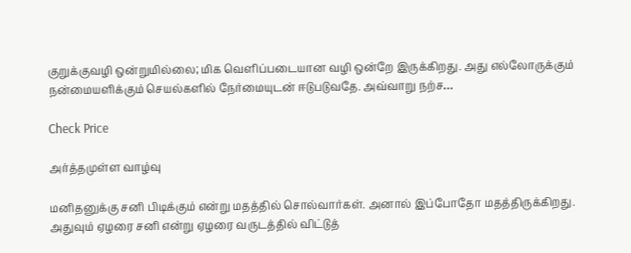குறுக்குவழி ஒன்றுமில்லை; மிக வெளிப்படையான வழி ஒன்றே இருக்கிறது. அது எல்லோருக்கும் நன்மையளிக்கும் செயல்களில் நேர்மையுடன் ஈடுபடுவதே. அவ்வாறு நற்ச…

Check Price

அர்த்தமுள்ள வாழ்வு

மனிதனுக்கு சனி பிடிக்கும் என்று மதத்தில் சொல்வார்கள். அனால் இப்போதோ மதத்திருக்கிறது. அதுவும் ஏழரை சனி என்று ஏழரை வருடத்தில் விட்டுத்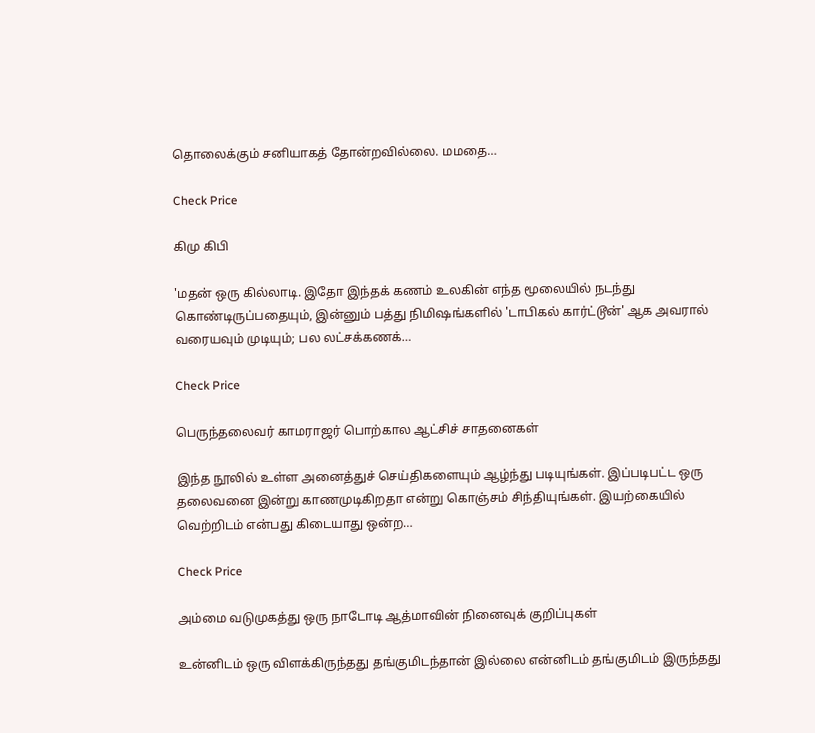தொலைக்கும் சனியாகத் தோன்றவில்லை. மமதை…

Check Price

கிமு கிபி

'மதன் ஒரு கில்லாடி. இதோ இந்தக் கணம் உலகின் எந்த மூலையில் நடந்து கொண்டிருப்பதையும், இன்னும் பத்து நிமிஷங்களில் 'டாபிகல் கார்ட்டூன்' ஆக அவரால் வரையவும் முடியும்; பல லட்சக்கணக்…

Check Price

பெருந்தலைவர் காமராஜர் பொற்கால ஆட்சிச் சாதனைகள்

இந்த நூலில் உள்ள அனைத்துச் செய்திகளையும் ஆழ்ந்து படியுங்கள். இப்படிபட்ட ஒரு தலைவனை இன்று காணமுடிகிறதா என்று கொஞ்சம் சிந்தியுங்கள். இயற்கையில் வெற்றிடம் என்பது கிடையாது ஒன்ற…

Check Price

அம்மை வடுமுகத்து ஒரு நாடோடி ஆத்மாவின் நினைவுக் குறிப்புகள்

உன்னிடம் ஒரு விளக்கிருந்தது தங்குமிடந்தான் இல்லை என்னிடம் தங்குமிடம் இருந்தது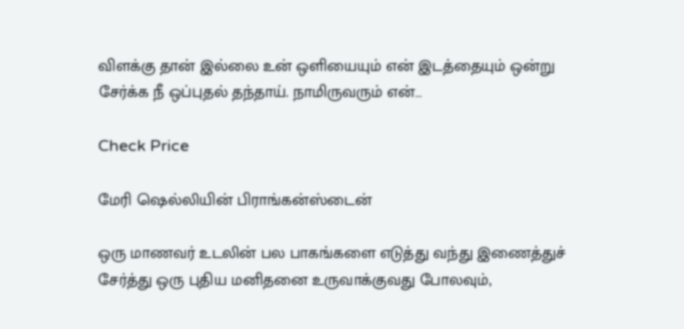விளக்கு தான் இல்லை உன் ஒளியையும் என் இடத்தையும் ஒன்று சேர்க்க நீ ஒப்புதல் தந்தாய். நாமிருவரும் என்…

Check Price

மேரி ஷெல்லியின் பிராங்கன்ஸ்டைன்

ஒரு மாணவர் உடலின் பல பாகங்களை எடுத்து வந்து இணைத்துச் சேர்த்து ஒரு புதிய மனிதனை உருவாக்குவது போலவும்,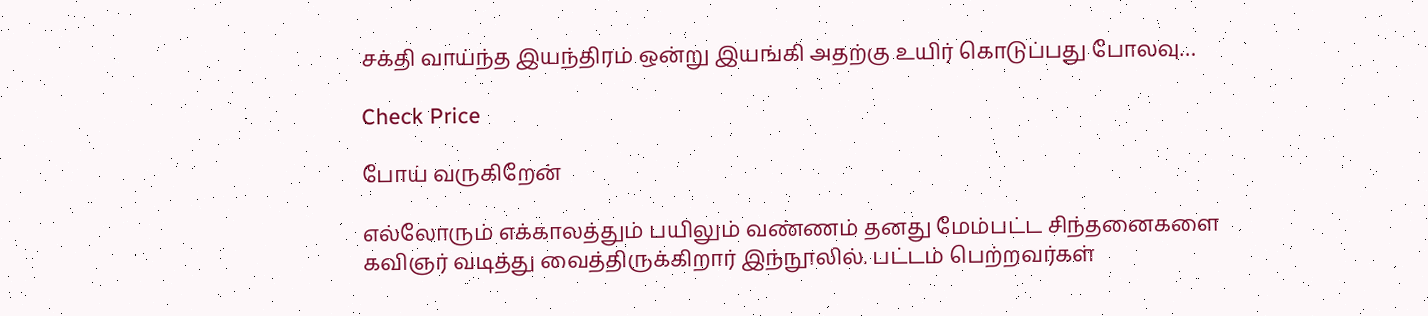சக்தி வாய்ந்த இயந்திரம் ஒன்று இயங்கி அதற்கு உயிர் கொடுப்பது போலவு…

Check Price

போய் வருகிறேன்

எல்லோரும் எக்காலத்தும் பயிலும் வண்ணம் தனது மேம்பட்ட சிந்தனைகளை கவிஞர் வடித்து வைத்திருக்கிறார் இந்நூலில். பட்டம் பெற்றவர்கள்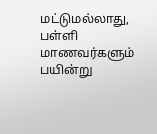மட்டுமல்லாது, பள்ளி மாணவர்களும் பயின்று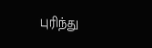புரிந்து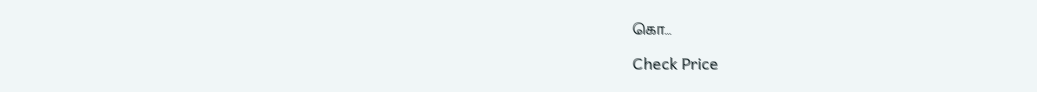கொ…

Check Price